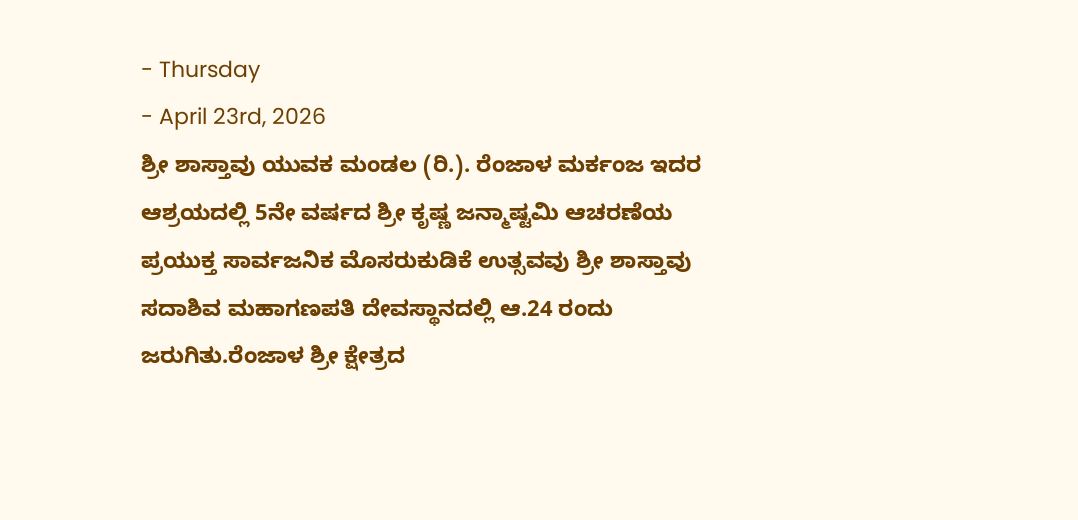- Thursday
- April 23rd, 2026
ಶ್ರೀ ಶಾಸ್ತಾವು ಯುವಕ ಮಂಡಲ (ರಿ.). ರೆಂಜಾಳ ಮರ್ಕಂಜ ಇದರ ಆಶ್ರಯದಲ್ಲಿ 5ನೇ ವರ್ಷದ ಶ್ರೀ ಕೃಷ್ಣ ಜನ್ಮಾಷ್ಟಮಿ ಆಚರಣೆಯ ಪ್ರಯುಕ್ತ ಸಾರ್ವಜನಿಕ ಮೊಸರುಕುಡಿಕೆ ಉತ್ಸವವು ಶ್ರೀ ಶಾಸ್ತಾವು ಸದಾಶಿವ ಮಹಾಗಣಪತಿ ದೇವಸ್ಥಾನದಲ್ಲಿ ಆ.24 ರಂದು ಜರುಗಿತು.ರೆಂಜಾಳ ಶ್ರೀ ಕ್ಷೇತ್ರದ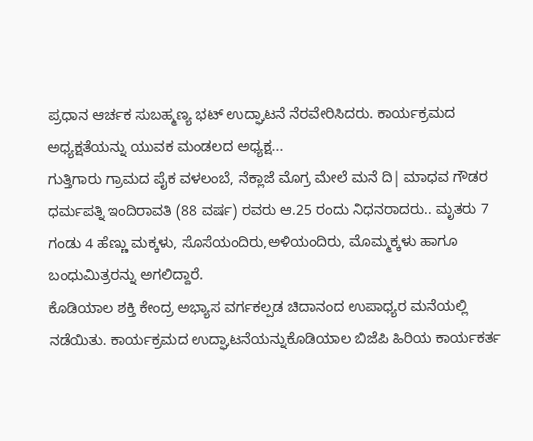ಪ್ರಧಾನ ಆರ್ಚಕ ಸುಬಹ್ಮಣ್ಯ ಭಟ್ ಉದ್ಘಾಟನೆ ನೆರವೇರಿಸಿದರು. ಕಾರ್ಯಕ್ರಮದ ಅಧ್ಯಕ್ಷತೆಯನ್ನು ಯುವಕ ಮಂಡಲದ ಅಧ್ಯಕ್ಷ...
ಗುತ್ತಿಗಾರು ಗ್ರಾಮದ ಪೈಕ ವಳಲಂಬೆ, ನೆಕ್ಲಾಜೆ ಮೊಗ್ರ ಮೇಲೆ ಮನೆ ದಿ| ಮಾಧವ ಗೌಡರ ಧರ್ಮಪತ್ನಿ ಇಂದಿರಾವತಿ (88 ವರ್ಷ) ರವರು ಆ.25 ರಂದು ನಿಧನರಾದರು.. ಮೃತರು 7 ಗಂಡು 4 ಹೆಣ್ಣು ಮಕ್ಕಳು, ಸೊಸೆಯಂದಿರು,ಅಳಿಯಂದಿರು, ಮೊಮ್ಮಕ್ಕಳು ಹಾಗೂ ಬಂಧುಮಿತ್ರರನ್ನು ಅಗಲಿದ್ದಾರೆ.
ಕೊಡಿಯಾಲ ಶಕ್ತಿ ಕೇಂದ್ರ ಅಭ್ಯಾಸ ವರ್ಗಕಲ್ಪಡ ಚಿದಾನಂದ ಉಪಾಧ್ಯರ ಮನೆಯಲ್ಲಿ ನಡೆಯಿತು. ಕಾರ್ಯಕ್ರಮದ ಉದ್ಘಾಟನೆಯನ್ನುಕೊಡಿಯಾಲ ಬಿಜೆಪಿ ಹಿರಿಯ ಕಾರ್ಯಕರ್ತ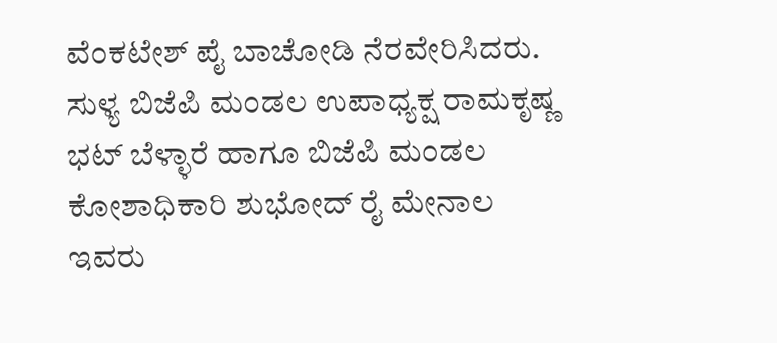ವೆಂಕಟೇಶ್ ಪೈ ಬಾಚೋಡಿ ನೆರವೇರಿಸಿದರು. ಸುಳ್ಯ ಬಿಜೆಪಿ ಮಂಡಲ ಉಪಾಧ್ಯಕ್ಷ ರಾಮಕೃಷ್ಣ ಭಟ್ ಬೆಳ್ಳಾರೆ ಹಾಗೂ ಬಿಜೆಪಿ ಮಂಡಲ ಕೋಶಾಧಿಕಾರಿ ಶುಭೋದ್ ರೈ ಮೇನಾಲ ಇವರು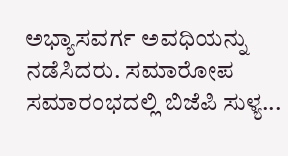ಅಭ್ಯಾಸವರ್ಗ ಅವಧಿಯನ್ನು ನಡೆಸಿದರು. ಸಮಾರೋಪ ಸಮಾರಂಭದಲ್ಲಿ ಬಿಜೆಪಿ ಸುಳ್ಯ...